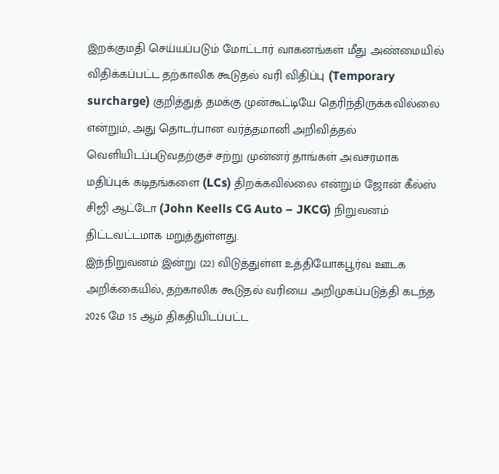இறக்குமதி செய்யப்படும் மோட்டார் வாகனங்கள் மீது அண்மையில் விதிக்கப்பட்ட தற்காலிக கூடுதல் வரி விதிப்பு (Temporary surcharge) குறித்துத் தமக்கு முன்கூட்டியே தெரிந்திருக்கவில்லை என்றும், அது தொடர்பான வர்த்தமானி அறிவித்தல் வெளியிடப்படுவதற்குச் சற்று முன்னர் தாங்கள் அவசரமாக மதிப்புக் கடிதங்களை (LCs) திறக்கவில்லை என்றும் ஜோன் கீல்ஸ் சிஜி ஆட்டோ (John Keells CG Auto – JKCG) நிறுவனம் திட்டவட்டமாக மறுத்துள்ளது.
இந்நிறுவனம் இன்று (22) விடுத்துள்ள உத்தியோகபூர்வ ஊடக அறிக்கையில், தற்காலிக கூடுதல் வரியை அறிமுகப்படுத்தி கடந்த 2026 மே 15 ஆம் திகதியிடப்பட்ட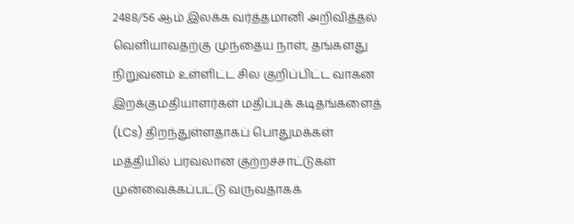2488/56 ஆம் இலக்க வர்த்தமானி அறிவித்தல் வெளியாவதற்கு முந்தைய நாள், தங்களது நிறுவனம் உள்ளிட்ட சில குறிப்பிட்ட வாகன இறக்குமதியாளர்கள் மதிப்புக் கடிதங்களைத் (LCs) திறந்துள்ளதாகப் பொதுமக்கள் மத்தியில் பரவலான குற்றச்சாட்டுகள் முன்வைக்கப்பட்டு வருவதாகக்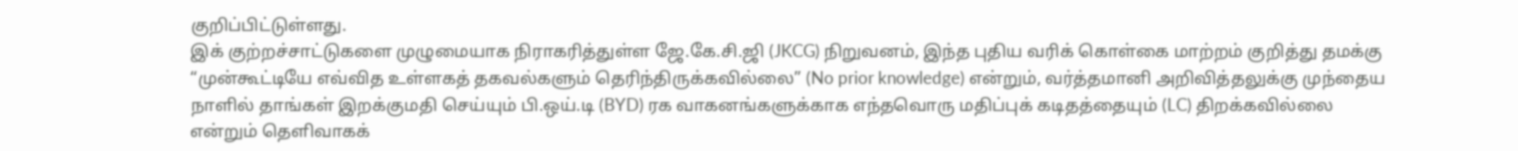குறிப்பிட்டுள்ளது.
இக் குற்றச்சாட்டுகளை முழுமையாக நிராகரித்துள்ள ஜே.கே.சி.ஜி (JKCG) நிறுவனம், இந்த புதிய வரிக் கொள்கை மாற்றம் குறித்து தமக்கு “முன்கூட்டியே எவ்வித உள்ளகத் தகவல்களும் தெரிந்திருக்கவில்லை” (No prior knowledge) என்றும், வர்த்தமானி அறிவித்தலுக்கு முந்தைய நாளில் தாங்கள் இறக்குமதி செய்யும் பி.ஒய்.டி (BYD) ரக வாகனங்களுக்காக எந்தவொரு மதிப்புக் கடிதத்தையும் (LC) திறக்கவில்லை என்றும் தெளிவாகக்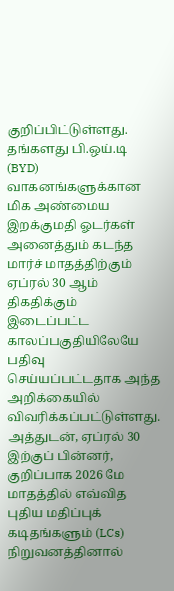குறிப்பிட்டுள்ளது.
தங்களது பி.ஒய்.டி (BYD) வாகனங்களுக்கான மிக அண்மைய இறக்குமதி ஓடர்கள் அனைத்தும் கடந்த மார்ச் மாதத்திற்கும் ஏப்ரல் 30 ஆம் திகதிக்கும் இடைப்பட்ட காலப்பகுதியிலேயே பதிவு செய்யப்பட்டதாக அந்த அறிக்கையில் விவரிக்கப்பட்டுள்ளது. அத்துடன், ஏப்ரல் 30 இற்குப் பின்னர், குறிப்பாக 2026 மே மாதத்தில் எவ்வித புதிய மதிப்புக் கடிதங்களும் (LCs) நிறுவனத்தினால்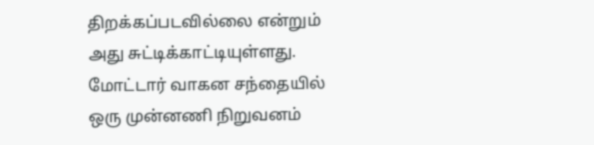திறக்கப்படவில்லை என்றும் அது சுட்டிக்காட்டியுள்ளது.
மோட்டார் வாகன சந்தையில் ஒரு முன்னணி நிறுவனம்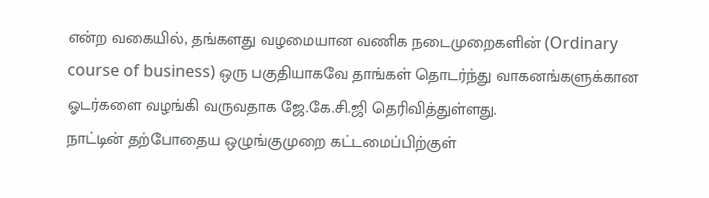என்ற வகையில், தங்களது வழமையான வணிக நடைமுறைகளின் (Ordinary course of business) ஒரு பகுதியாகவே தாங்கள் தொடர்ந்து வாகனங்களுக்கான ஓடர்களை வழங்கி வருவதாக ஜே.கே.சி.ஜி தெரிவித்துள்ளது.
நாட்டின் தற்போதைய ஒழுங்குமுறை கட்டமைப்பிற்குள்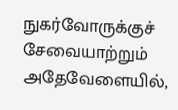நுகர்வோருக்குச் சேவையாற்றும் அதேவேளையில்,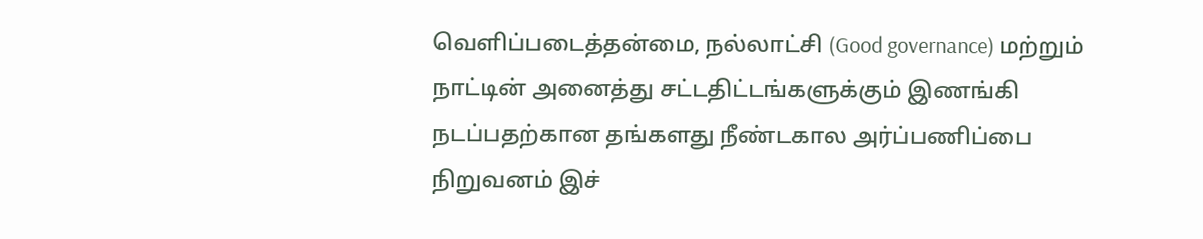வெளிப்படைத்தன்மை, நல்லாட்சி (Good governance) மற்றும் நாட்டின் அனைத்து சட்டதிட்டங்களுக்கும் இணங்கி நடப்பதற்கான தங்களது நீண்டகால அர்ப்பணிப்பை நிறுவனம் இச்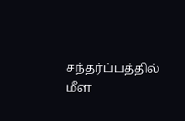சந்தர்ப்பத்தில் மீள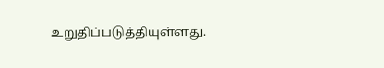உறுதிப்படுத்தியுள்ளது.